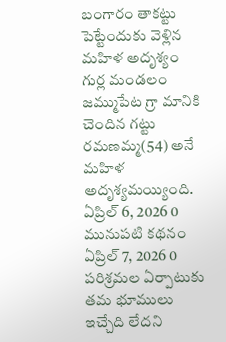బంగారం తాకట్టు పెట్టేందుకు వెళ్లిన మహిళ అదృశ్యం
గుర్ల మండలం జమ్ముపేట గ్రా మానికి చెందిన గట్టు రమణమ్మ(54) అనే మహిళ అదృశ్యమయ్యింది.
ఏప్రిల్ 6, 2026 0
మునుపటి కథనం
ఏప్రిల్ 7, 2026 0
పరిశ్రమల ఏర్పాటుకు తమ భూములు ఇచ్చేది లేదని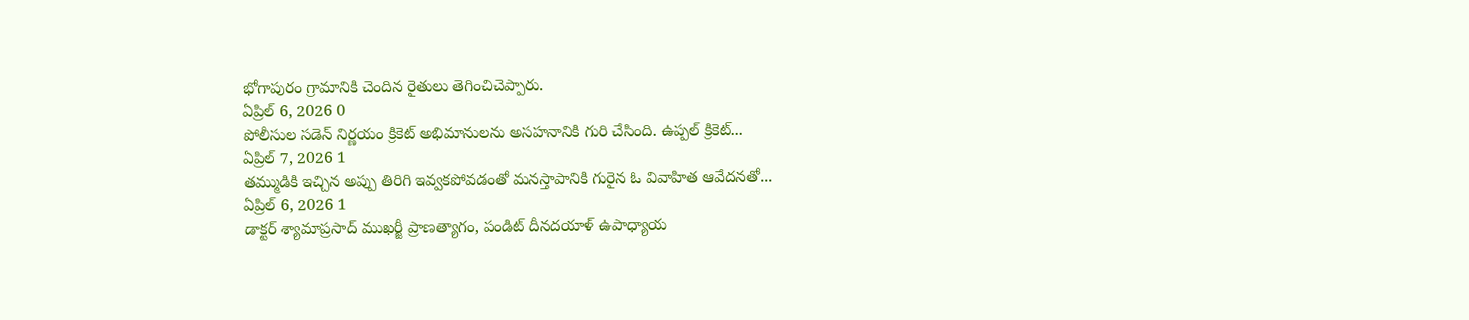భోగాపురం గ్రామానికి చెందిన రైతులు తెగించిచెప్పారు.
ఏప్రిల్ 6, 2026 0
పోలీసుల సడెన్ నిర్ణయం క్రికెట్ అభిమానులను అసహనానికి గురి చేసింది. ఉప్పల్ క్రికెట్...
ఏప్రిల్ 7, 2026 1
తమ్ముడికి ఇచ్చిన అప్పు తిరిగి ఇవ్వకపోవడంతో మనస్తాపానికి గురైన ఓ వివాహిత ఆవేదనతో...
ఏప్రిల్ 6, 2026 1
డాక్టర్ శ్యామాప్రసాద్ ముఖర్జీ ప్రాణత్యాగం, పండిట్ దీనదయాళ్ ఉపాధ్యాయ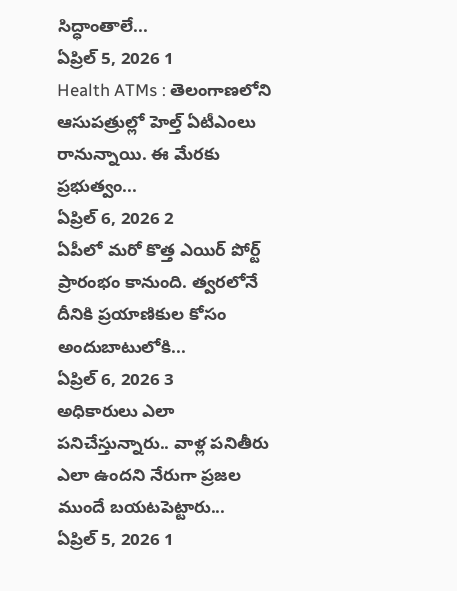సిద్ధాంతాలే...
ఏప్రిల్ 5, 2026 1
Health ATMs : తెలంగాణలోని ఆసుపత్రుల్లో హెల్త్ ఏటీఎంలు రానున్నాయి. ఈ మేరకు ప్రభుత్వం...
ఏప్రిల్ 6, 2026 2
ఏపీలో మరో కొత్త ఎయిర్ పోర్ట్ ప్రారంభం కానుంది. త్వరలోనే దీనికి ప్రయాణికుల కోసం అందుబాటులోకి...
ఏప్రిల్ 6, 2026 3
అధికారులు ఎలా పనిచేస్తున్నారు.. వాళ్ల పనితీరు ఎలా ఉందని నేరుగా ప్రజల ముందే బయటపెట్టారు...
ఏప్రిల్ 5, 2026 1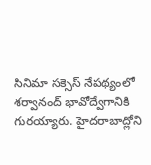సినిమా సక్సెస్ నేపథ్యంలో శర్వానంద్ భావోద్వేగానికి గురయ్యారు. హైదరాబాద్లోని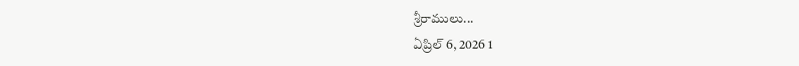శ్రీరాములు...
ఏప్రిల్ 6, 2026 1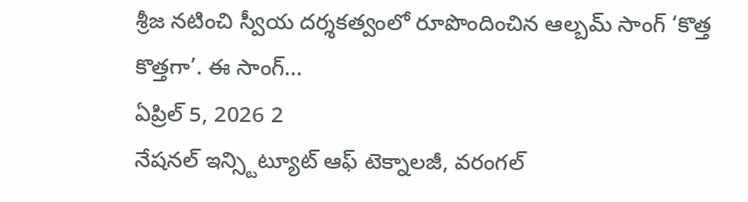శ్రీజ నటించి స్వీయ దర్శకత్వంలో రూపొందించిన ఆల్బమ్ సాంగ్ ‘కొత్త కొత్తగా’. ఈ సాంగ్...
ఏప్రిల్ 5, 2026 2
నేషనల్ ఇన్స్టిట్యూట్ ఆఫ్ టెక్నాలజీ, వరంగల్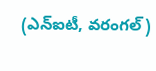(ఎన్ఐటీ, వరంగల్)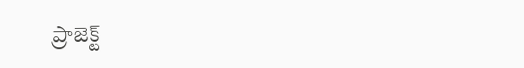ప్రాజెక్ట్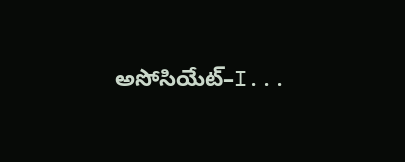అసోసియేట్–I...